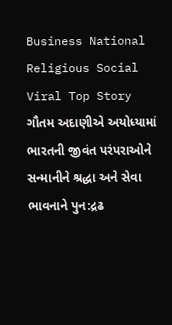Business National Religious Social Viral Top Story ગૌતમ અદાણીએ અયોધ્યામાં ભારતની જીવંત પરંપરાઓને સન્માનીને શ્રદ્ધા અને સેવા ભાવનાને પુન:દ્રઢ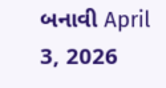બનાવી April 3, 2026